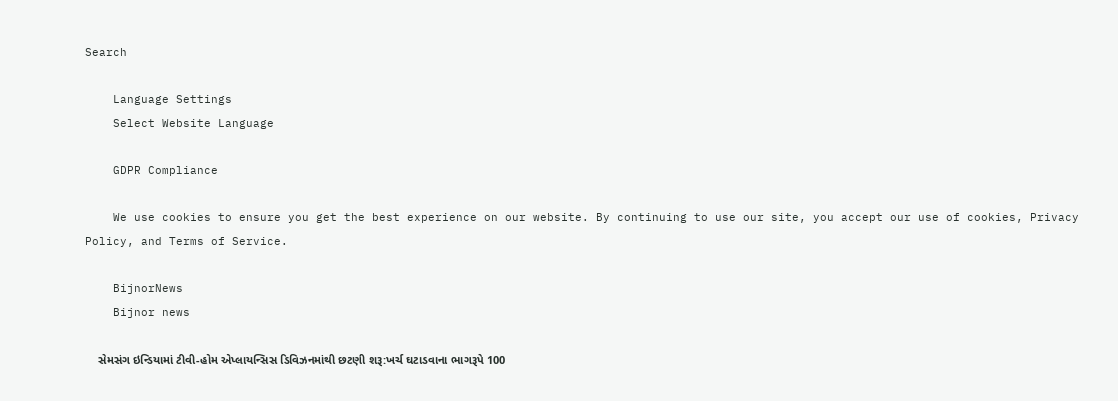Search

    Language Settings
    Select Website Language

    GDPR Compliance

    We use cookies to ensure you get the best experience on our website. By continuing to use our site, you accept our use of cookies, Privacy Policy, and Terms of Service.

    BijnorNews
    Bijnor news

    સેમસંગ ઇન્ડિયામાં ટીવી-હોમ એપ્લાયન્સિસ ડિવિઝનમાંથી છટણી શરૂ:ખર્ચ ઘટાડવાના ભાગરૂપે 100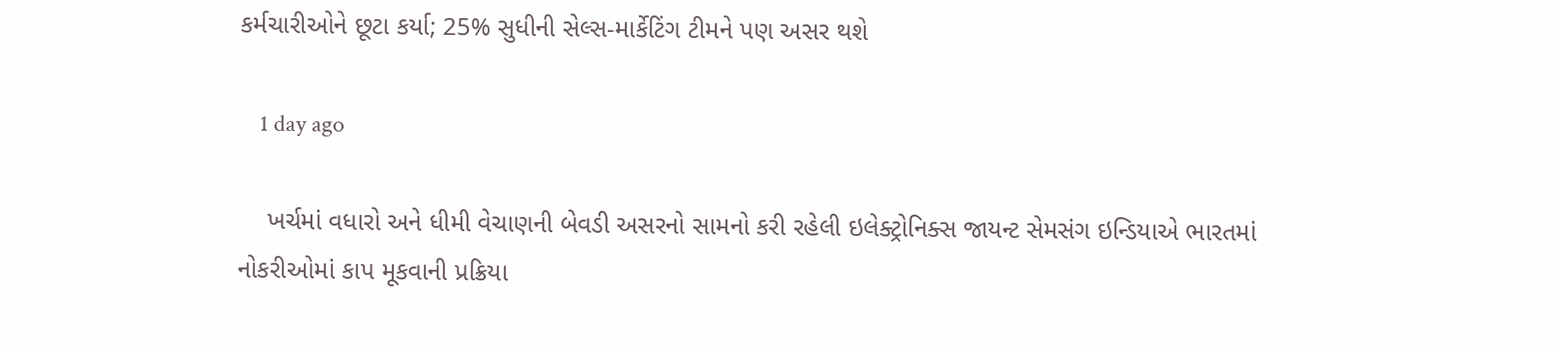કર્મચારીઓને છૂટા કર્યા; 25% સુધીની સેલ્સ-માર્કેટિંગ ટીમને પણ અસર થશે

    1 day ago

    ખર્ચમાં વધારો અને ધીમી વેચાણની બેવડી અસરનો સામનો કરી રહેલી ઇલેક્ટ્રોનિક્સ જાયન્ટ સેમસંગ ઇન્ડિયાએ ભારતમાં નોકરીઓમાં કાપ મૂકવાની પ્રક્રિયા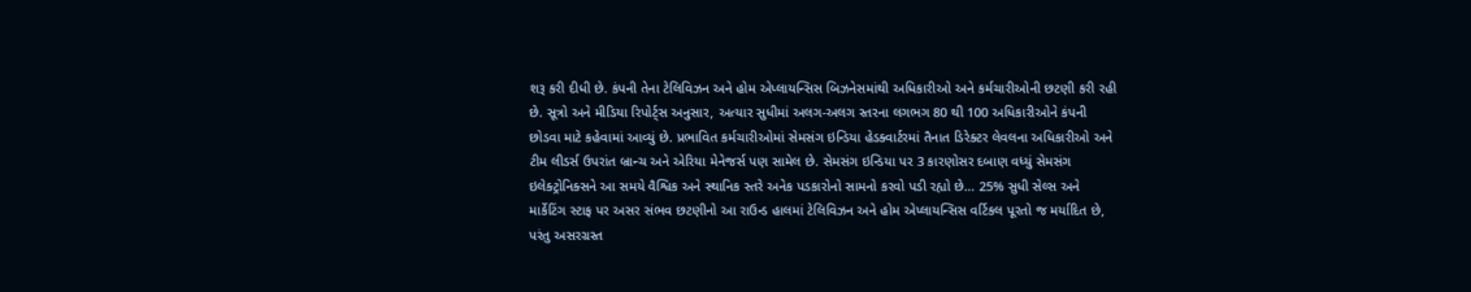શરૂ કરી દીધી છે. કંપની તેના ટેલિવિઝન અને હોમ એપ્લાયન્સિસ બિઝનેસમાંથી અધિકારીઓ અને કર્મચારીઓની છટણી કરી રહી છે. સૂત્રો અને મીડિયા રિપોર્ટ્સ અનુસાર, અત્યાર સુધીમાં અલગ-અલગ સ્તરના લગભગ 80 થી 100 અધિકારીઓને કંપની છોડવા માટે કહેવામાં આવ્યું છે. પ્રભાવિત કર્મચારીઓમાં સેમસંગ ઇન્ડિયા હેડક્વાર્ટરમાં તૈનાત ડિરેક્ટર લેવલના અધિકારીઓ અને ટીમ લીડર્સ ઉપરાંત બ્રાન્ચ અને એરિયા મેનેજર્સ પણ સામેલ છે. સેમસંગ ઇન્ડિયા પર 3 કારણોસર દબાણ વધ્યું સેમસંગ ઇલેક્ટ્રોનિક્સને આ સમયે વૈશ્વિક અને સ્થાનિક સ્તરે અનેક પડકારોનો સામનો કરવો પડી રહ્યો છે… 25% સુધી સેલ્સ અને માર્કેટિંગ સ્ટાફ પર અસર સંભવ છટણીનો આ રાઉન્ડ હાલમાં ટેલિવિઝન અને હોમ એપ્લાયન્સિસ વર્ટિકલ પૂરતો જ મર્યાદિત છે, પરંતુ અસરગ્રસ્ત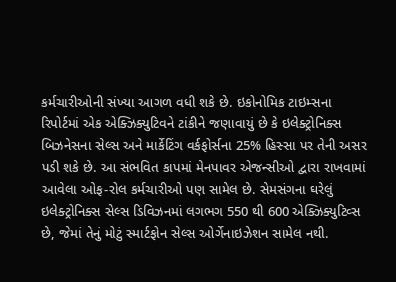કર્મચારીઓની સંખ્યા આગળ વધી શકે છે. ઇકોનોમિક ટાઇમ્સના રિપોર્ટમાં એક એક્ઝિક્યુટિવને ટાંકીને જણાવાયું છે કે ઇલેક્ટ્રોનિક્સ બિઝનેસના સેલ્સ અને માર્કેટિંગ વર્કફોર્સના 25% હિસ્સા પર તેની અસર પડી શકે છે. આ સંભવિત કાપમાં મેનપાવર એજન્સીઓ દ્વારા રાખવામાં આવેલા ઓફ-રોલ કર્મચારીઓ પણ સામેલ છે. સેમસંગના ઘરેલું ઇલેક્ટ્રોનિક્સ સેલ્સ ડિવિઝનમાં લગભગ 550 થી 600 એક્ઝિક્યુટિવ્સ છે, જેમાં તેનું મોટું સ્માર્ટફોન સેલ્સ ઓર્ગેનાઇઝેશન સામેલ નથી.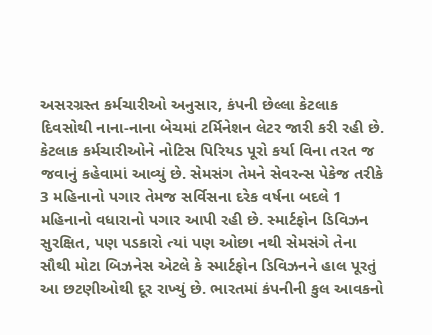અસરગ્રસ્ત કર્મચારીઓ અનુસાર, કંપની છેલ્લા કેટલાક દિવસોથી નાના-નાના બેચમાં ટર્મિનેશન લેટર જારી કરી રહી છે. કેટલાક કર્મચારીઓને નોટિસ પિરિયડ પૂરો કર્યા વિના તરત જ જવાનું કહેવામાં આવ્યું છે. સેમસંગ તેમને સેવરન્સ પેકેજ તરીકે 3 મહિનાનો પગાર તેમજ સર્વિસના દરેક વર્ષના બદલે 1 મહિનાનો વધારાનો પગાર આપી રહી છે. સ્માર્ટફોન ડિવિઝન સુરક્ષિત, પણ પડકારો ત્યાં પણ ઓછા નથી સેમસંગે તેના સૌથી મોટા બિઝનેસ એટલે કે સ્માર્ટફોન ડિવિઝનને હાલ પૂરતું આ છટણીઓથી દૂર રાખ્યું છે. ભારતમાં કંપનીની કુલ આવકનો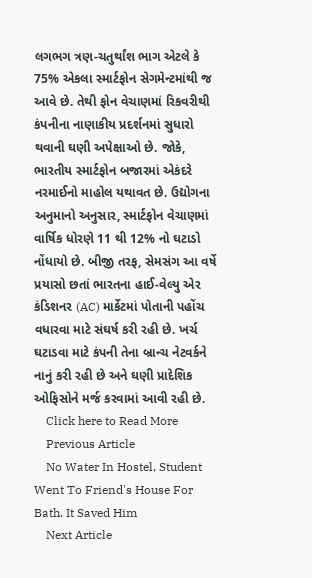લગભગ ત્રણ-ચતુર્થાંશ ભાગ એટલે કે 75% એકલા સ્માર્ટફોન સેગમેન્ટમાંથી જ આવે છે. તેથી ફોન વેચાણમાં રિકવરીથી કંપનીના નાણાકીય પ્રદર્શનમાં સુધારો થવાની ઘણી અપેક્ષાઓ છે. જોકે, ભારતીય સ્માર્ટફોન બજારમાં એકંદરે નરમાઈનો માહોલ યથાવત છે. ઉદ્યોગના અનુમાનો અનુસાર, સ્માર્ટફોન વેચાણમાં વાર્ષિક ધોરણે 11 થી 12% નો ઘટાડો નોંધાયો છે. બીજી તરફ, સેમસંગ આ વર્ષે પ્રયાસો છતાં ભારતના હાઈ-વેલ્યુ એર કંડિશનર (AC) માર્કેટમાં પોતાની પહોંચ વધારવા માટે સંઘર્ષ કરી રહી છે. ખર્ચ ઘટાડવા માટે કંપની તેના બ્રાન્ચ નેટવર્કને નાનું કરી રહી છે અને ઘણી પ્રાદેશિક ઓફિસોને મર્જ કરવામાં આવી રહી છે.
    Click here to Read More
    Previous Article
    No Water In Hostel, Student Went To Friend's House For Bath. It Saved Him
    Next Article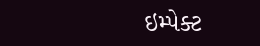ઇમ્પેક્ટ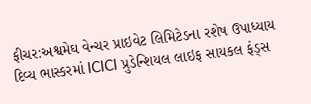ફીચર:અશ્વમેઘ વેન્ચર પ્રાઇવેટ લિમિટેડના રશેષ ઉપાધ્યાય દિવ્ય ભાસ્કરમાં ICICI પ્રુડેન્શિયલ લાઇફ સાયકલ ફંડ્સ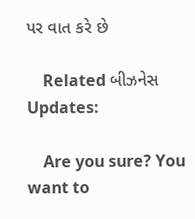પર વાત કરે છે

    Related બીઝનેસ Updates:

    Are you sure? You want to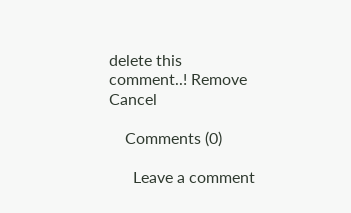delete this comment..! Remove Cancel

    Comments (0)

      Leave a comment